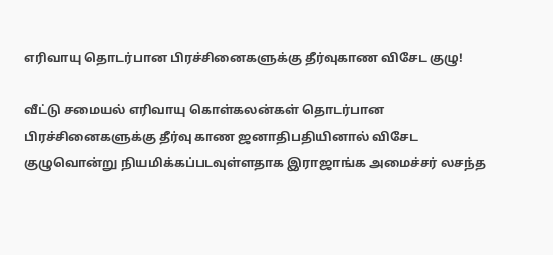எரிவாயு தொடர்பான பிரச்சினைகளுக்கு தீர்வுகாண விசேட குழு!

வீட்டு சமையல் எரிவாயு கொள்கலன்கள் தொடர்பான பிரச்சினைகளுக்கு தீர்வு காண ஜனாதிபதியினால் விசேட குழுவொன்று நியமிக்கப்படவுள்ளதாக இராஜாங்க அமைச்சர் லசந்த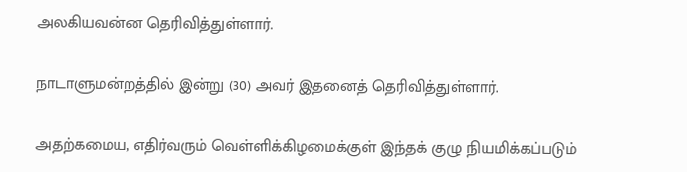அலகியவன்ன தெரிவித்துள்ளார்.

நாடாளுமன்றத்தில் இன்று (30) அவர் இதனைத் தெரிவித்துள்ளார்.

அதற்கமைய, எதிர்வரும் வெள்ளிக்கிழமைக்குள் இந்தக் குழு நியமிக்கப்படும்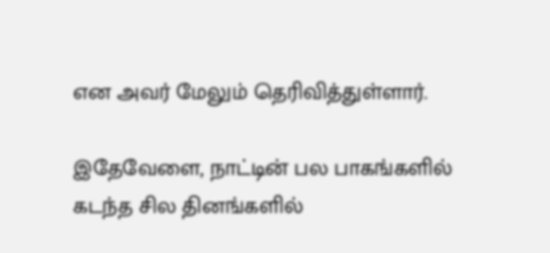என அவர் மேலும் தெரிவித்துள்ளார்.

இதேவேளை, நாட்டின் பல பாகங்களில் கடந்த சில தினங்களில்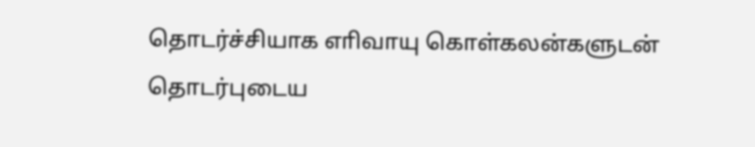தொடர்ச்சியாக எாிவாயு கொள்கலன்களுடன் தொடர்புடைய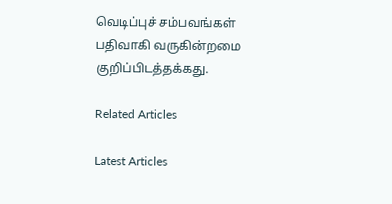வெடிப்புச் சம்பவங்கள் பதிவாகி வருகின்றமை குறிப்பிடத்தக்கது.

Related Articles

Latest Articles